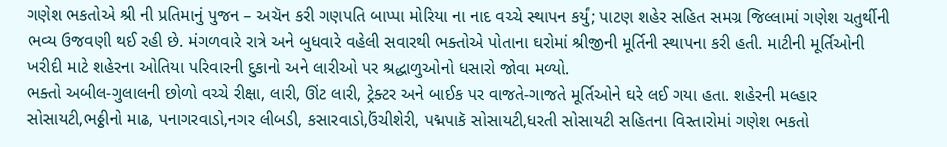ગણેશ ભકતોએ શ્રી ની પ્રતિમાનું પુજન – અચૅન કરી ગણપતિ બાપ્પા મોરિયા ના નાદ વચ્ચે સ્થાપન કર્યું; પાટણ શહેર સહિત સમગ્ર જિલ્લામાં ગણેશ ચતુર્થીની ભવ્ય ઉજવણી થઈ રહી છે. મંગળવારે રાત્રે અને બુધવારે વહેલી સવારથી ભક્તોએ પોતાના ઘરોમાં શ્રીજીની મૂર્તિની સ્થાપના કરી હતી. માટીની મૂર્તિઓની ખરીદી માટે શહેરના ઓતિયા પરિવારની દુકાનો અને લારીઓ પર શ્રદ્ધાળુઓનો ધસારો જોવા મળ્યો.
ભક્તો અબીલ-ગુલાલની છોળો વચ્ચે રીક્ષા, લારી, ઊંટ લારી, ટ્રેક્ટર અને બાઈક પર વાજતે-ગાજતે મૂર્તિઓને ઘરે લઈ ગયા હતા. શહેરની મલ્હાર સોસાયટી,ભઠ્ઠીનો માઢ, પનાગરવાડો,નગર લીબડી, કસારવાડો,ઉંચીશેરી, પદ્મપાકૅ સોસાયટી,ધરતી સોસાયટી સહિતના વિસ્તારોમાં ગણેશ ભકતો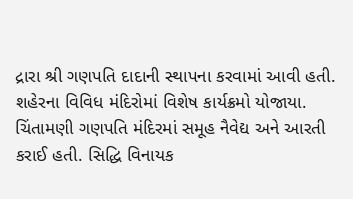દ્રારા શ્રી ગણપતિ દાદાની સ્થાપના કરવામાં આવી હતી.
શહેરના વિવિધ મંદિરોમાં વિશેષ કાર્યક્રમો યોજાયા. ચિંતામણી ગણપતિ મંદિરમાં સમૂહ નૈવેદ્ય અને આરતી કરાઈ હતી. સિદ્ધિ વિનાયક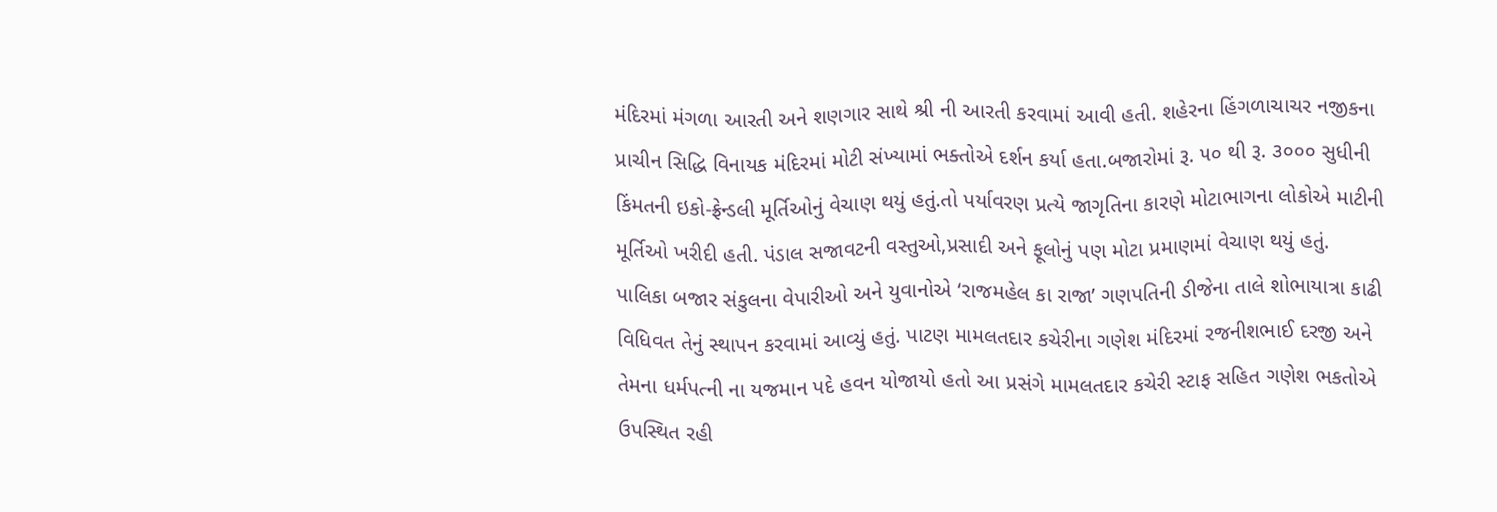મંદિરમાં મંગળા આરતી અને શણગાર સાથે શ્રી ની આરતી કરવામાં આવી હતી. શહેરના હિંગળાચાચર નજીકના પ્રાચીન સિદ્ધિ વિનાયક મંદિરમાં મોટી સંખ્યામાં ભક્તોએ દર્શન કર્યા હતા.બજારોમાં રૂ. ૫૦ થી રૂ. ૩૦૦૦ સુધીની કિંમતની ઇકો-ફ્રેન્ડલી મૂર્તિઓનું વેચાણ થયું હતું.તો પર્યાવરણ પ્રત્યે જાગૃતિના કારણે મોટાભાગના લોકોએ માટીની મૂર્તિઓ ખરીદી હતી. પંડાલ સજાવટની વસ્તુઓ,પ્રસાદી અને ફૂલોનું પણ મોટા પ્રમાણમાં વેચાણ થયું હતું.
પાલિકા બજાર સંકુલના વેપારીઓ અને યુવાનોએ ‘રાજમહેલ કા રાજા’ ગણપતિની ડીજેના તાલે શોભાયાત્રા કાઢી વિધિવત તેનું સ્થાપન કરવામાં આવ્યું હતું. પાટણ મામલતદાર કચેરીના ગણેશ મંદિરમાં રજનીશભાઈ દરજી અને તેમના ધર્મપત્ની ના યજમાન પદે હવન યોજાયો હતો આ પ્રસંગે મામલતદાર કચેરી સ્ટાફ સહિત ગણેશ ભકતોએ ઉપસ્થિત રહી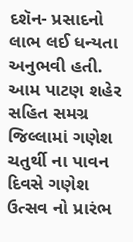દશૅન- પ્રસાદનો લાભ લઈ ધન્યતા અનુભવી હતી. આમ પાટણ શહેર સહિત સમગ્ર જિલ્લામાં ગણેશ ચતુર્થી ના પાવન દિવસે ગણેશ ઉત્સવ નો પ્રારંભ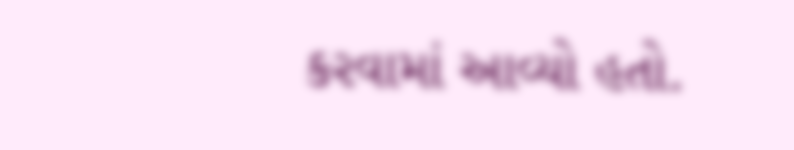કરવામાં આવ્યો હતો.